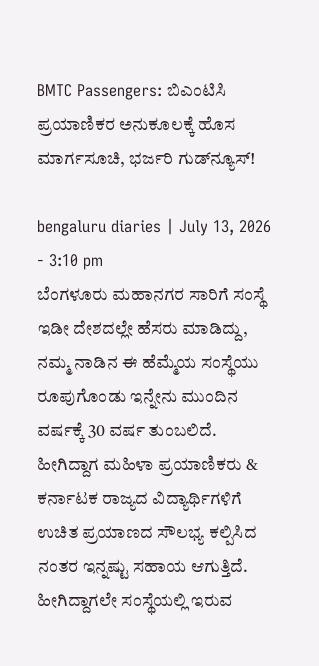BMTC Passengers: ಬಿಎಂಟಿಸಿ ಪ್ರಯಾಣಿಕರ ಅನುಕೂಲಕ್ಕೆ ಹೊಸ ಮಾರ್ಗಸೂಚಿ, ಭರ್ಜರಿ ಗುಡ್‌ನ್ಯೂಸ್!

bengaluru diaries | July 13, 2026 - 3:10 pm
ಬೆಂಗಳೂರು ಮಹಾನಗರ ಸಾರಿಗೆ ಸಂಸ್ಥೆ ಇಡೀ ದೇಶದಲ್ಲೇ ಹೆಸರು ಮಾಡಿದ್ದು, ನಮ್ಮ ನಾಡಿನ ಈ ಹೆಮ್ಮೆಯ ಸಂಸ್ಥೆಯು ರೂಪುಗೊಂಡು ಇನ್ನೇನು ಮುಂದಿನ ವರ್ಷಕ್ಕೆ 30 ವರ್ಷ ತುಂಬಲಿದೆ. ಹೀಗಿದ್ದಾಗ ಮಹಿಳಾ ಪ್ರಯಾಣಿಕರು & ಕರ್ನಾಟಕ ರಾಜ್ಯದ ವಿದ್ಯಾರ್ಥಿಗಳಿಗೆ ಉಚಿತ ಪ್ರಯಾಣದ ಸೌಲಭ್ಯ ಕಲ್ಪಿಸಿದ ನಂತರ ಇನ್ನಷ್ಟು ಸಹಾಯ ಆಗುತ್ತಿದೆ. ಹೀಗಿದ್ದಾಗಲೇ ಸಂಸ್ಥೆಯಲ್ಲಿ ಇರುವ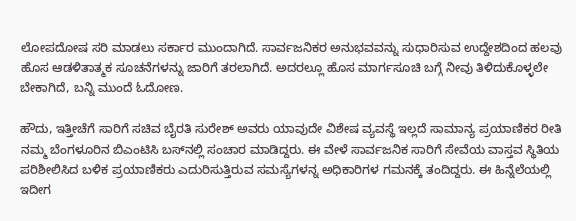ಲೋಪದೋಷ ಸರಿ ಮಾಡಲು ಸರ್ಕಾರ ಮುಂದಾಗಿದೆ. ಸಾರ್ವಜನಿಕರ ಅನುಭವವನ್ನು ಸುಧಾರಿಸುವ ಉದ್ದೇಶದಿಂದ ಹಲವು ಹೊಸ ಆಡಳಿತಾತ್ಮಕ ಸೂಚನೆಗಳನ್ನು ಜಾರಿಗೆ ತರಲಾಗಿದೆ. ಅದರಲ್ಲೂ ಹೊಸ ಮಾರ್ಗಸೂಚಿ ಬಗ್ಗೆ ನೀವು ತಿಳಿದುಕೊಳ್ಳಲೇ ಬೇಕಾಗಿದೆ, ಬನ್ನಿ ಮುಂದೆ ಓದೋಣ.

ಹೌದು, ಇತ್ತೀಚೆಗೆ ಸಾರಿಗೆ ಸಚಿವ ಬೈರತಿ ಸುರೇಶ್ ಅವರು ಯಾವುದೇ ವಿಶೇಷ ವ್ಯವಸ್ಥೆ ಇಲ್ಲದೆ ಸಾಮಾನ್ಯ ಪ್ರಯಾಣಿಕರ ರೀತಿ ನಮ್ಮ ಬೆಂಗಳೂರಿನ ಬಿಎಂಟಿಸಿ ಬಸ್‌ನಲ್ಲಿ ಸಂಚಾರ ಮಾಡಿದ್ದರು. ಈ ವೇಳೆ ಸಾರ್ವಜನಿಕ ಸಾರಿಗೆ ಸೇವೆಯ ವಾಸ್ತವ ಸ್ಥಿತಿಯ ಪರಿಶೀಲಿಸಿದ ಬಳಿಕ ಪ್ರಯಾಣಿಕರು ಎದುರಿಸುತ್ತಿರುವ ಸಮಸ್ಯೆಗಳನ್ನ ಅಧಿಕಾರಿಗಳ ಗಮನಕ್ಕೆ ತಂದಿದ್ದರು. ಈ ಹಿನ್ನೆಲೆಯಲ್ಲಿ ಇದೀಗ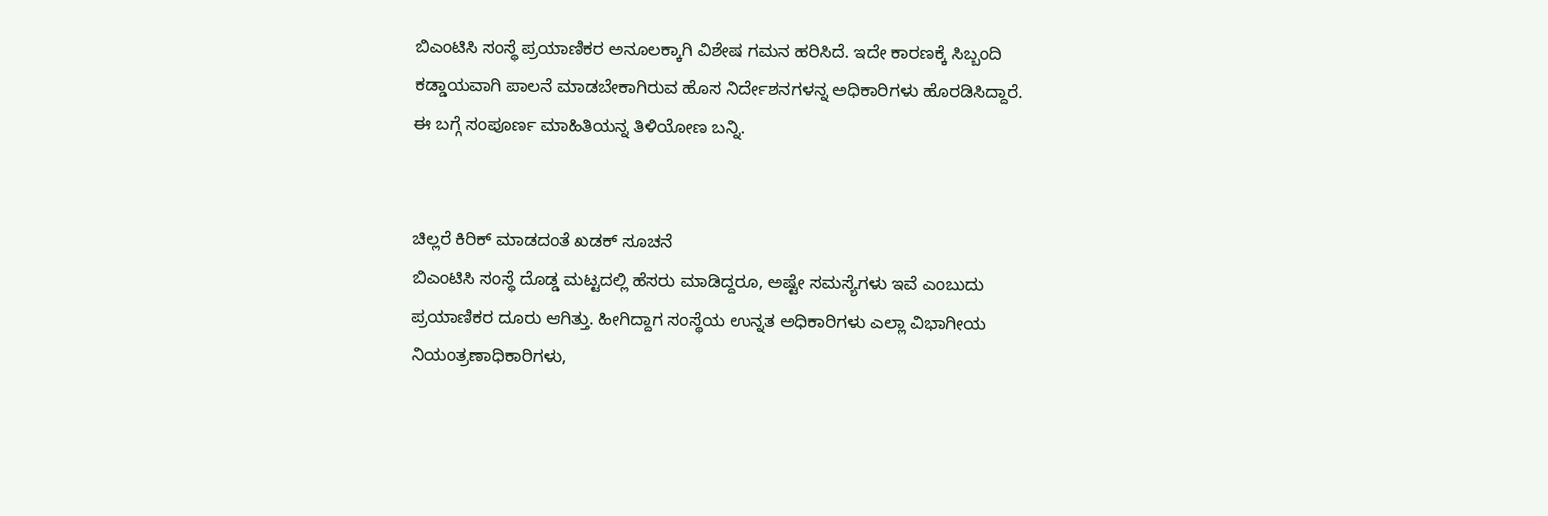ಬಿಎಂಟಿಸಿ ಸಂಸ್ಥೆ ಪ್ರಯಾಣಿಕರ ಅನೂಲಕ್ಕಾಗಿ ವಿಶೇಷ ಗಮನ ಹರಿಸಿದೆ. ಇದೇ ಕಾರಣಕ್ಕೆ ಸಿಬ್ಬಂದಿ ಕಡ್ಡಾಯವಾಗಿ ಪಾಲನೆ ಮಾಡಬೇಕಾಗಿರುವ ಹೊಸ ನಿರ್ದೇಶನಗಳನ್ನ ಅಧಿಕಾರಿಗಳು ಹೊರಡಿಸಿದ್ದಾರೆ. ಈ ಬಗ್ಗೆ ಸಂಪೂರ್ಣ ಮಾಹಿತಿಯನ್ನ ತಿಳಿಯೋಣ ಬನ್ನಿ.


ಚಿಲ್ಲರೆ ಕಿರಿಕ್ ಮಾಡದಂತೆ ಖಡಕ್ ಸೂಚನೆ
ಬಿಎಂಟಿಸಿ ಸಂಸ್ಥೆ ದೊಡ್ಡ ಮಟ್ಟದಲ್ಲಿ ಹೆಸರು ಮಾಡಿದ್ದರೂ, ಅಷ್ಟೇ ಸಮಸ್ಯೆಗಳು ಇವೆ ಎಂಬುದು ಪ್ರಯಾಣಿಕರ ದೂರು ಆಗಿತ್ತು. ಹೀಗಿದ್ದಾಗ ಸಂಸ್ಥೆಯ ಉನ್ನತ ಅಧಿಕಾರಿಗಳು ಎಲ್ಲಾ ವಿಭಾಗೀಯ ನಿಯಂತ್ರಣಾಧಿಕಾರಿಗಳು,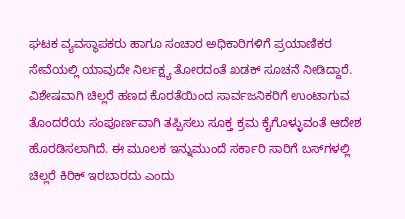ಘಟಕ ವ್ಯವಸ್ಥಾಪಕರು ಹಾಗೂ ಸಂಚಾರ ಅಧಿಕಾರಿಗಳಿಗೆ ಪ್ರಯಾಣಿಕರ ಸೇವೆಯಲ್ಲಿ ಯಾವುದೇ ನಿರ್ಲಕ್ಷ್ಯ ತೋರದಂತೆ ಖಡಕ್ ಸೂಚನೆ ನೀಡಿದ್ದಾರೆ. ವಿಶೇಷವಾಗಿ ಚಿಲ್ಲರೆ ಹಣದ ಕೊರತೆಯಿಂದ ಸಾರ್ವಜನಿಕರಿಗೆ ಉಂಟಾಗುವ ತೊಂದರೆಯ ಸಂಪೂರ್ಣವಾಗಿ ತಪ್ಪಿಸಲು ಸೂಕ್ತ ಕ್ರಮ ಕೈಗೊಳ್ಳುವಂತೆ ಆದೇಶ ಹೊರಡಿಸಲಾಗಿದೆ. ಈ ಮೂಲಕ ಇನ್ನುಮುಂದೆ ಸರ್ಕಾರಿ ಸಾರಿಗೆ ಬಸ್‌ಗಳಲ್ಲಿ ಚಿಲ್ಲರೆ ಕಿರಿಕ್ ಇರಬಾರದು ಎಂದು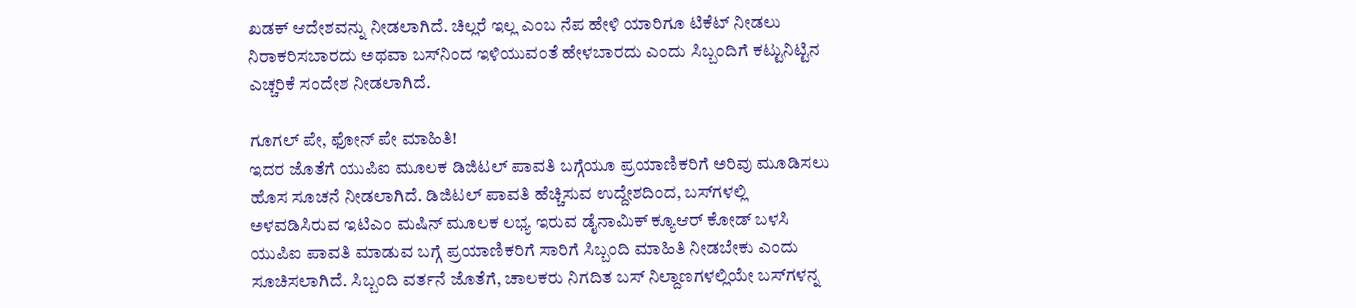ಖಡಕ್ ಆದೇಶವನ್ನು ನೀಡಲಾಗಿದೆ. ಚಿಲ್ಲರೆ ಇಲ್ಲ ಎಂಬ ನೆಪ ಹೇಳಿ ಯಾರಿಗೂ ಟಿಕೆಟ್ ನೀಡಲು ನಿರಾಕರಿಸಬಾರದು ಅಥವಾ ಬಸ್‌ನಿಂದ ಇಳಿಯುವಂತೆ ಹೇಳಬಾರದು ಎಂದು ಸಿಬ್ಬಂದಿಗೆ ಕಟ್ಟುನಿಟ್ಟಿನ ಎಚ್ಚರಿಕೆ ಸಂದೇಶ ನೀಡಲಾಗಿದೆ.

ಗೂಗಲ್ ಪೇ, ಫೋನ್ ಪೇ ಮಾಹಿತಿ!
ಇದರ ಜೊತೆಗೆ ಯುಪಿಐ ಮೂಲಕ ಡಿಜಿಟಲ್ ಪಾವತಿ ಬಗ್ಗೆಯೂ ಪ್ರಯಾಣಿಕರಿಗೆ ಅರಿವು ಮೂಡಿಸಲು ಹೊಸ ಸೂಚನೆ ನೀಡಲಾಗಿದೆ. ಡಿಜಿಟಲ್ ಪಾವತಿ ಹೆಚ್ಚಿಸುವ ಉದ್ದೇಶದಿಂದ, ಬಸ್‌ಗಳಲ್ಲಿ ಅಳವಡಿಸಿರುವ ಇಟಿಎಂ ಮಷಿನ್ ಮೂಲಕ ಲಭ್ಯ ಇರುವ ಡೈನಾಮಿಕ್ ಕ್ಯೂಆರ್ ಕೋಡ್ ಬಳಸಿ ಯುಪಿಐ ಪಾವತಿ ಮಾಡುವ ಬಗ್ಗೆ ಪ್ರಯಾಣಿಕರಿಗೆ ಸಾರಿಗೆ ಸಿಬ್ಬಂದಿ ಮಾಹಿತಿ ನೀಡಬೇಕು ಎಂದು ಸೂಚಿಸಲಾಗಿದೆ. ಸಿಬ್ಬಂದಿ ವರ್ತನೆ ಜೊತೆಗೆ, ಚಾಲಕರು ನಿಗದಿತ ಬಸ್ ನಿಲ್ದಾಣಗಳಲ್ಲಿಯೇ ಬಸ್‌ಗಳನ್ನ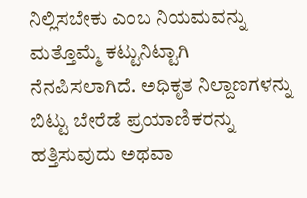ನಿಲ್ಲಿಸಬೇಕು ಎಂಬ ನಿಯಮವನ್ನು ಮತ್ತೊಮ್ಮೆ ಕಟ್ಟುನಿಟ್ಟಾಗಿ ನೆನಪಿಸಲಾಗಿದೆ. ಅಧಿಕೃತ ನಿಲ್ದಾಣಗಳನ್ನು ಬಿಟ್ಟು ಬೇರೆಡೆ ಪ್ರಯಾಣಿಕರನ್ನು ಹತ್ತಿಸುವುದು ಅಥವಾ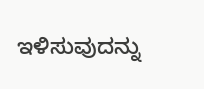ಇಳಿಸುವುದನ್ನು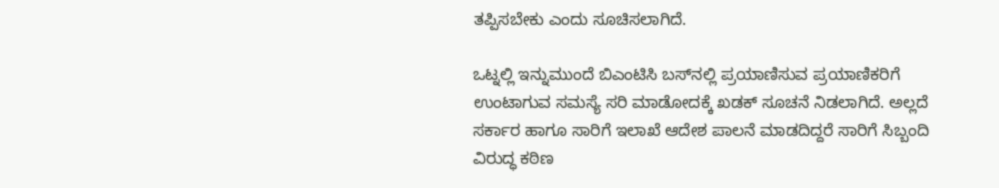ತಪ್ಪಿಸಬೇಕು ಎಂದು ಸೂಚಿಸಲಾಗಿದೆ.

ಒಟ್ನಲ್ಲಿ ಇನ್ನುಮುಂದೆ ಬಿಎಂಟಿಸಿ ಬಸ್‌ನಲ್ಲಿ ಪ್ರಯಾಣಿಸುವ ಪ್ರಯಾಣಿಕರಿಗೆ ಉಂಟಾಗುವ ಸಮಸ್ಯೆ ಸರಿ ಮಾಡೋದಕ್ಕೆ ಖಡಕ್ ಸೂಚನೆ ನಿಡಲಾಗಿದೆ. ಅಲ್ಲದೆ ಸರ್ಕಾರ ಹಾಗೂ ಸಾರಿಗೆ ಇಲಾಖೆ ಆದೇಶ ಪಾಲನೆ ಮಾಡದಿದ್ದರೆ ಸಾರಿಗೆ ಸಿಬ್ಬಂದಿ ವಿರುದ್ಧ ಕಠಿಣ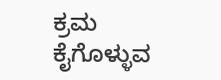ಕ್ರಮ ಕೈಗೊಳ್ಳುವ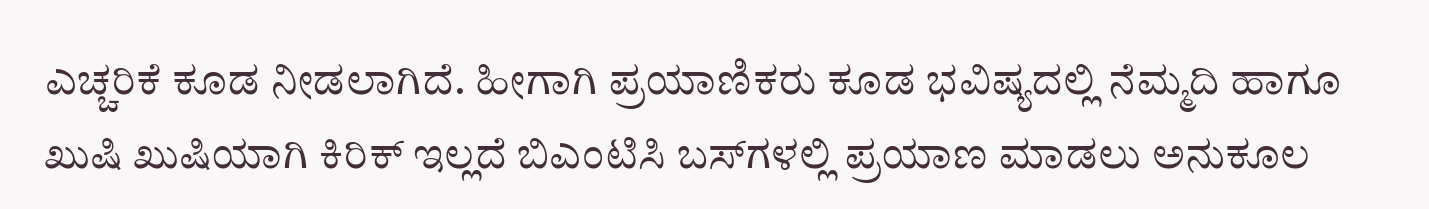ಎಚ್ಚರಿಕೆ ಕೂಡ ನೀಡಲಾಗಿದೆ. ಹೀಗಾಗಿ ಪ್ರಯಾಣಿಕರು ಕೂಡ ಭವಿಷ್ಯದಲ್ಲಿ ನೆಮ್ಮದಿ ಹಾಗೂ ಖುಷಿ ಖುಷಿಯಾಗಿ ಕಿರಿಕ್ ಇಲ್ಲದೆ ಬಿಎಂಟಿಸಿ ಬಸ್‌ಗಳಲ್ಲಿ ಪ್ರಯಾಣ ಮಾಡಲು ಅನುಕೂಲ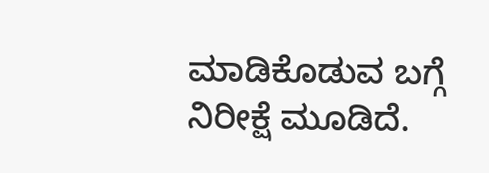ಮಾಡಿಕೊಡುವ ಬಗ್ಗೆ ನಿರೀಕ್ಷೆ ಮೂಡಿದೆ.